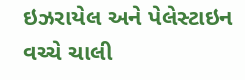ઇઝરાયેલ અને પેલેસ્ટાઇન વચ્ચે ચાલી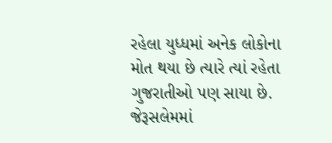રહેલા યુધ્ધમાં અનેક લોકોના મોત થયા છે ત્યારે ત્યાં રહેતા ગુજરાતીઓ પણ સાયા છે. જેરૂસલેમમાં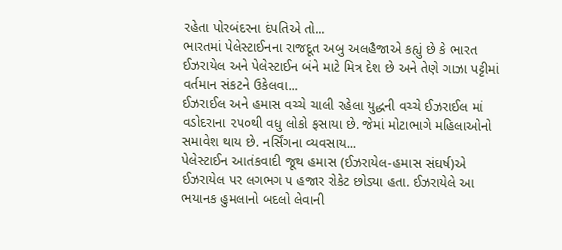રહેતા પોરબંદરના દંપતિએ તો...
ભારતમાં પેલેસ્ટાઈનના રાજદૂત અબુ અલહૈજાએ કહ્યું છે કે ભારત ઈઝરાયેલ અને પેલેસ્ટાઈન બંને માટે મિત્ર દેશ છે અને તેણે ગાઝા પટ્ટીમાં વર્તમાન સંકટને ઉકેલવા...
ઈઝરાઈલ અને હમાસ વચ્ચે ચાલી રહેલા યુદ્ધની વચ્ચે ઈઝરાઈલ માં વડોદરાના ૨૫૦થી વધુ લોકો ફસાયા છે. જેમાં મોટાભાગે મહિલાઓનો સમાવેશ થાય છે. નર્સિંગના વ્યવસાય...
પેલેસ્ટાઈન આતંકવાદી જૂથ હમાસ (ઈઝરાયેલ-હમાસ સંઘર્ષ)એ ઈઝરાયેલ પર લગભગ ૫ હજાર રોકેટ છોડ્યા હતા. ઈઝરાયેલે આ ભયાનક હુમલાનો બદલો લેવાની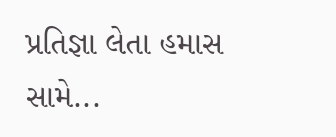પ્રતિજ્ઞા લેતા હમાસ સામે...